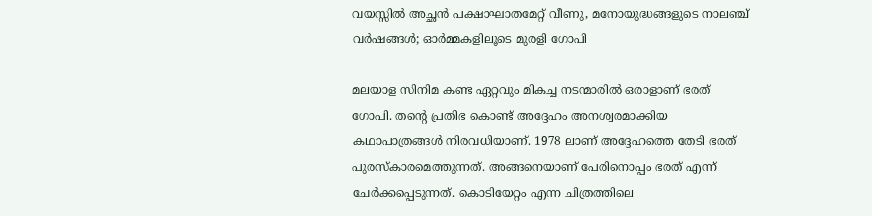വയസ്സില്‍ അച്ഛന്‍ പക്ഷാഘാതമേറ്റ് വീണു, മനോയുദ്ധങ്ങളുടെ നാലഞ്ച് വര്‍ഷങ്ങള്‍; ഓര്‍മ്മകളിലൂടെ മുരളി ഗോപി

മലയാള സിനിമ കണ്ട ഏറ്റവും മികച്ച നടന്മാരില്‍ ഒരാളാണ് ഭരത് ഗോപി. തന്റെ പ്രതിഭ കൊണ്ട് അദ്ദേഹം അനശ്വരമാക്കിയ കഥാപാത്രങ്ങള്‍ നിരവധിയാണ്. 1978 ലാണ് അദ്ദേഹത്തെ തേടി ഭരത് പുരസ്‌കാരമെത്തുന്നത്. അങ്ങനെയാണ് പേരിനൊപ്പം ഭരത് എന്ന് ചേര്‍ക്കപ്പെടുന്നത്. കൊടിയേറ്റം എന്ന ചിത്രത്തിലെ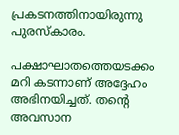പ്രകടനത്തിനായിരുന്നു പുരസ്‌കാരം.

പക്ഷാഘാതത്തെയടക്കം മറി കടന്നാണ് അദ്ദേഹം അഭിനയിച്ചത്. തന്റെ അവസാന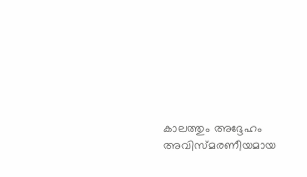കാലത്തും അദ്ദേഹം അവിസ്മരണീയമായ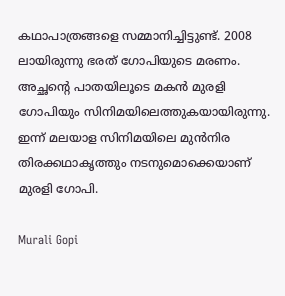കഥാപാത്രങ്ങളെ സമ്മാനിച്ചിട്ടുണ്ട്. 2008 ലായിരുന്നു ഭരത് ഗോപിയുടെ മരണം. അച്ഛന്റെ പാതയിലൂടെ മകന്‍ മുരളി ഗോപിയും സിനിമയിലെത്തുകയായിരുന്നു. ഇന്ന് മലയാള സിനിമയിലെ മുന്‍നിര തിരക്കഥാകൃത്തും നടനുമൊക്കെയാണ് മുരളി ഗോപി.

Murali Gopi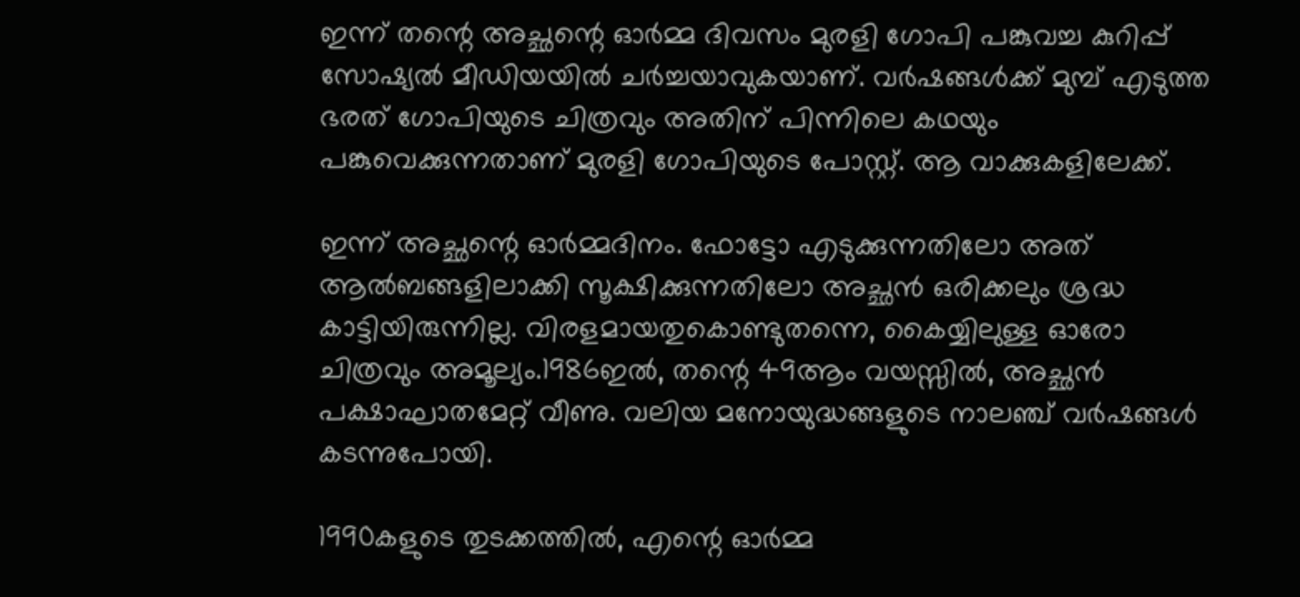ഇന്ന് തന്റെ അച്ഛന്റെ ഓര്‍മ്മ ദിവസം മുരളി ഗോപി പങ്കുവച്ച കുറിപ്പ് സോഷ്യല്‍ മീഡിയയില്‍ ചര്‍ച്ചയാവുകയാണ്. വര്‍ഷങ്ങള്‍ക്ക് മുമ്പ് എടുത്ത ഭരത് ഗോപിയുടെ ചിത്രവും അതിന് പിന്നിലെ കഥയും പങ്കുവെക്കുന്നതാണ് മുരളി ഗോപിയുടെ പോസ്റ്റ്. ആ വാക്കുകളിലേക്ക്.

ഇന്ന് അച്ഛന്റെ ഓര്‍മ്മദിനം. ഫോട്ടോ എടുക്കുന്നതിലോ അത് ആല്‍ബങ്ങളിലാക്കി സൂക്ഷിക്കുന്നതിലോ അച്ഛന്‍ ഒരിക്കലും ശ്രദ്ധ കാട്ടിയിരുന്നില്ല. വിരളമായതുകൊണ്ടുതന്നെ, കൈയ്യിലുള്ള ഓരോ ചിത്രവും അമൂല്യം.1986ഇല്‍, തന്റെ 49ആം വയസ്സില്‍, അച്ഛന്‍ പക്ഷാഘാതമേറ്റ് വീണു. വലിയ മനോയുദ്ധങ്ങളുടെ നാലഞ്ച് വര്‍ഷങ്ങള്‍ കടന്നുപോയി.

1990കളുടെ തുടക്കത്തില്‍, എന്റെ ഓര്‍മ്മ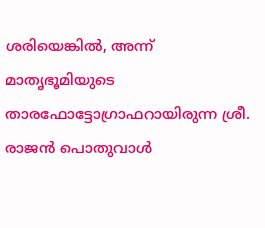ശരിയെങ്കില്‍, അന്ന് മാതൃഭൂമിയുടെ താരഫോട്ടോഗ്രാഫറായിരുന്ന ശ്രീ. രാജന്‍ പൊതുവാള്‍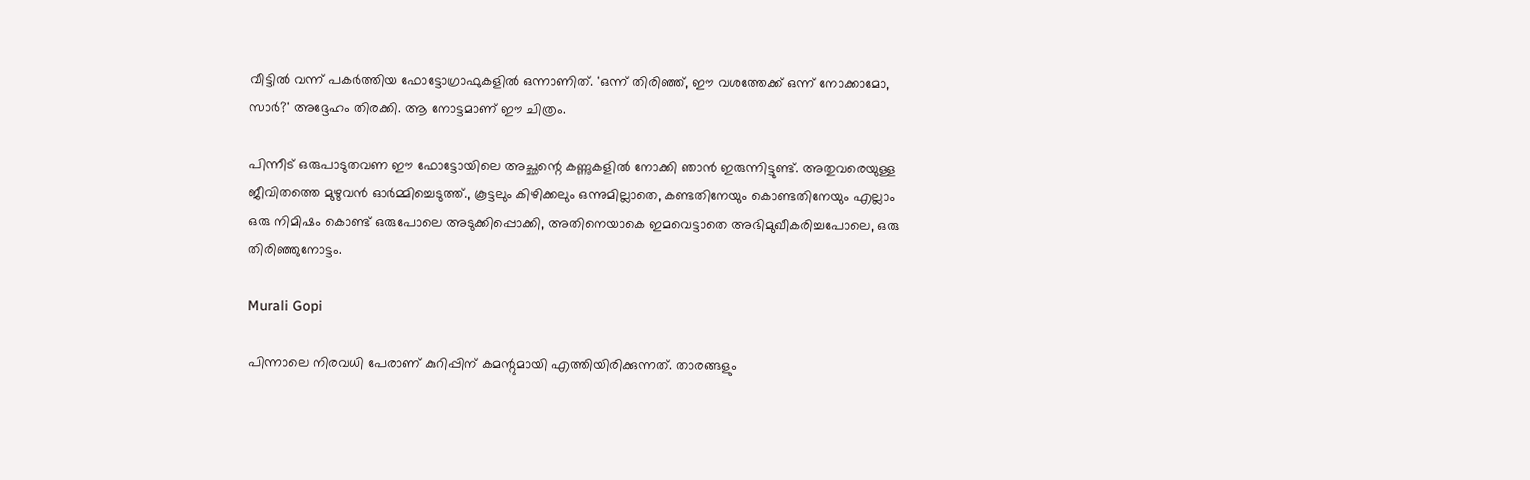വീട്ടില്‍ വന്ന് പകര്‍ത്തിയ ഫോട്ടോഗ്രാഫുകളില്‍ ഒന്നാണിത്. 'ഒന്ന് തിരിഞ്ഞ്, ഈ വശത്തേക്ക് ഒന്ന് നോക്കാമോ, സാര്‍?' അദ്ദേഹം തിരക്കി. ആ നോട്ടമാണ് ഈ ചിത്രം.

പിന്നീട് ഒരുപാടുതവണ ഈ ഫോട്ടോയിലെ അച്ഛന്റെ കണ്ണുകളില്‍ നോക്കി ഞാന്‍ ഇരുന്നിട്ടുണ്ട്. അതുവരെയുള്ള ജീവിതത്തെ മുഴുവന്‍ ഓര്‍മ്മിച്ചെടുത്ത്., കൂട്ടലും കിഴിക്കലും ഒന്നുമില്ലാതെ, കണ്ടതിനേയും കൊണ്ടതിനേയും എല്ലാം ഒരു നിമിഷം കൊണ്ട് ഒരുപോലെ അടുക്കിപ്പൊക്കി, അതിനെയാകെ ഇമവെട്ടാതെ അഭിമുഖീകരിച്ചപോലെ, ഒരു തിരിഞ്ഞുനോട്ടം.

Murali Gopi

പിന്നാലെ നിരവധി പേരാണ് കുറിപ്പിന് കമന്റുമായി എത്തിയിരിക്കുന്നത്. താരങ്ങളും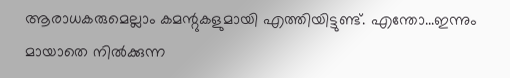ആരാധകരുമെല്ലാം കമന്റുകളുമായി എത്തിയിട്ടുണ്ട്. എന്തോ...ഇന്നും മായാതെ നില്‍ക്കുന്ന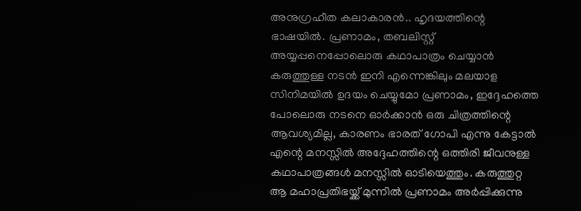അനുഗ്രഹീത കലാകാരന്‍.. ഹൃദയത്തിന്റെ ഭാഷയില്‍. പ്രണാമം, തബലിസ്റ്റ് അയ്യപ്പനെപ്പോലൊരു കഥാപാത്രം ചെയ്യാന്‍ കരുത്തുള്ള നടന്‍ ഇനി എന്നെങ്കിലും മലയാള സിനിമയില്‍ ഉദയം ചെയ്യുമോ പ്രണാമം, ഇദ്ദേഹത്തെ പോലൊരു നടനെ ഓര്‍ക്കാന്‍ ഒരു ചിത്രത്തിന്റെ ആവശ്യമില്ല, കാരണം ഭാരത് ഗോപി എന്നു കേട്ടാല്‍ എന്റെ മനസ്സില്‍ അദ്ദേഹത്തിന്റെ ഒത്തിരി ജീവനുള്ള കഥാപാത്രങ്ങള്‍ മനസ്സില്‍ ഓടിയെത്തും. കരുത്തുറ്റ ആ മഹാപ്രതിഭയ്ക്ക് മുന്നില്‍ പ്രണാമം അര്‍പ്പിക്കുന്നു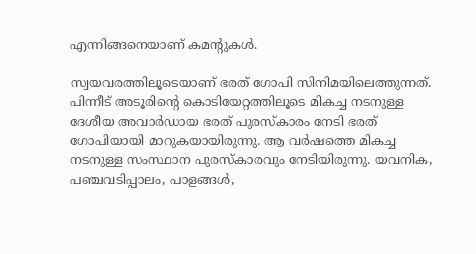എന്നിങ്ങനെയാണ് കമന്റുകള്‍.

സ്വയവരത്തിലൂടെയാണ് ഭരത് ഗോപി സിനിമയിലെത്തുന്നത്. പിന്നീട് അടൂരിന്റെ കൊടിയേറ്റത്തിലൂടെ മികച്ച നടനുള്ള ദേശീയ അവാര്‍ഡായ ഭരത് പുരസ്‌കാരം നേടി ഭരത് ഗോപിയായി മാറുകയായിരുന്നു. ആ വര്‍ഷത്തെ മികച്ച നടനുള്ള സംസ്ഥാന പുരസ്‌കാരവും നേടിയിരുന്നു. യവനിക, പഞ്ചവടിപ്പാലം, പാളങ്ങള്‍,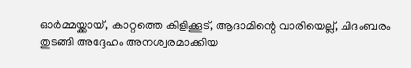ഓര്‍മ്മയ്ക്കായ്, കാറ്റത്തെ കിളിക്കൂട്, ആദാമിന്റെ വാരിയെല്ല്, ചിദംബരം തുടങ്ങി അദ്ദേഹം അനശ്വരമാക്കിയ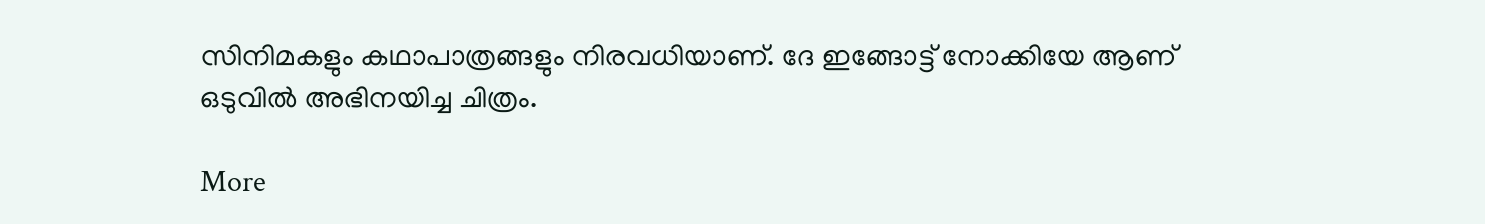സിനിമകളും കഥാപാത്രങ്ങളും നിരവധിയാണ്. ദേ ഇങ്ങോട്ട് നോക്കിയേ ആണ് ഒടുവില്‍ അഭിനയിച്ച ചിത്രം.

More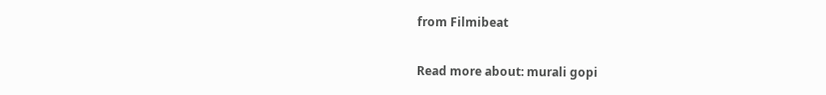from Filmibeat

Read more about: murali gopi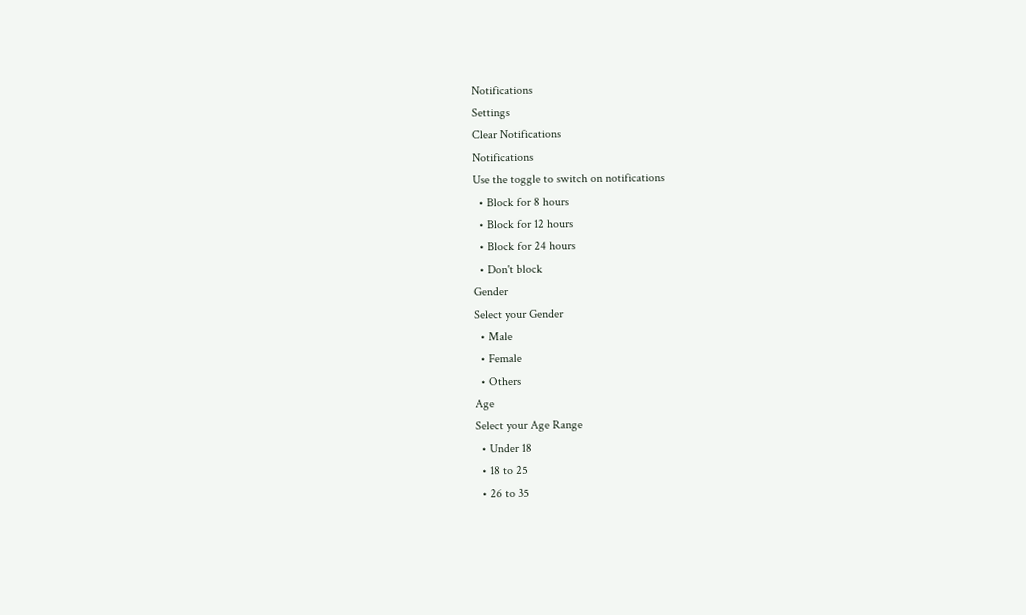Notifications
Settings
Clear Notifications
Notifications
Use the toggle to switch on notifications
  • Block for 8 hours
  • Block for 12 hours
  • Block for 24 hours
  • Don't block
Gender
Select your Gender
  • Male
  • Female
  • Others
Age
Select your Age Range
  • Under 18
  • 18 to 25
  • 26 to 35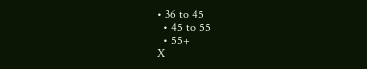• 36 to 45
  • 45 to 55
  • 55+
X